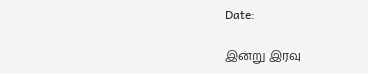Date:

இன்று இரவு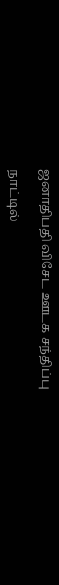ஜனாதிபதி விசேட ஊடக சந்திப்பு

நாட்டில்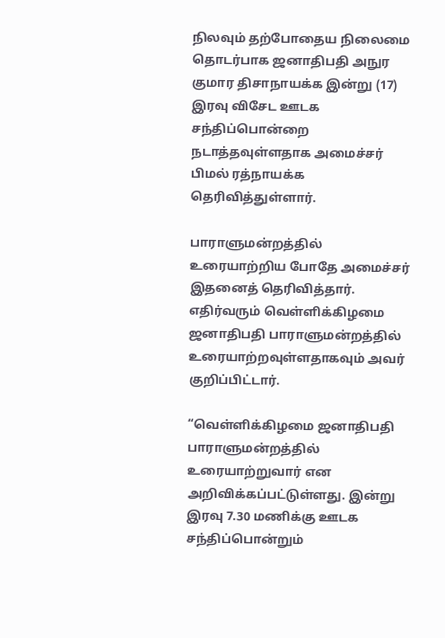நிலவும் தற்போதைய நிலைமை தொடர்பாக ஜனாதிபதி அநுர குமார திசாநாயக்க இன்று (17) இரவு விசேட ஊடக சந்திப்பொன்றை நடாத்தவுள்ளதாக அமைச்சர் பிமல் ரத்நாயக்க தெரிவித்துள்ளார்.

பாராளுமன்றத்தில் உரையாற்றிய போதே அமைச்சர் இதனைத் தெரிவித்தார். எதிர்வரும் வெள்ளிக்கிழமை ஜனாதிபதி பாராளுமன்றத்தில் உரையாற்றவுள்ளதாகவும் அவர் குறிப்பிட்டார்.

“வெள்ளிக்கிழமை ஜனாதிபதி பாராளுமன்றத்தில் உரையாற்றுவார் என அறிவிக்கப்பட்டுள்ளது. இன்று இரவு 7.30 மணிக்கு ஊடக சந்திப்பொன்றும்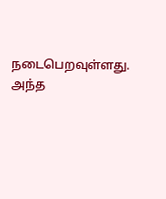நடைபெறவுள்ளது. அந்த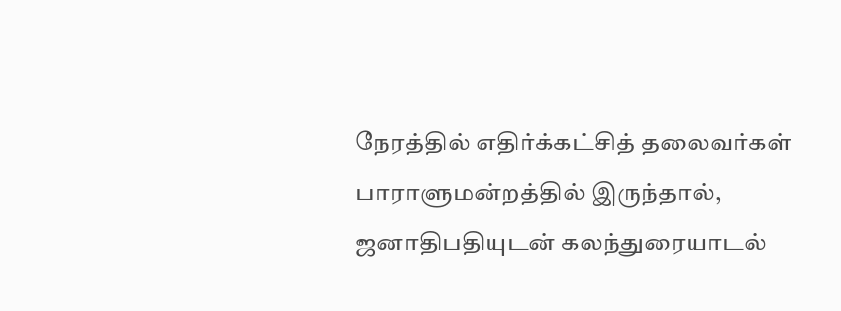நேரத்தில் எதிர்க்கட்சித் தலைவர்கள் பாராளுமன்றத்தில் இருந்தால், ஜனாதிபதியுடன் கலந்துரையாடல்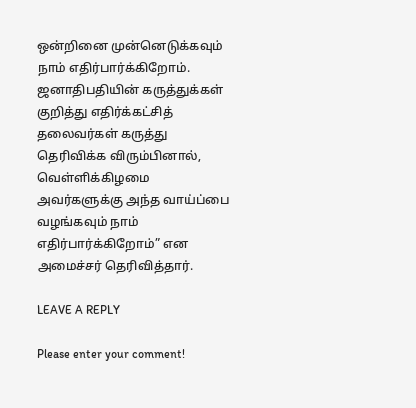ஒன்றினை முன்னெடுக்கவும் நாம் எதிர்பார்க்கிறோம். ஜனாதிபதியின் கருத்துக்கள் குறித்து எதிர்க்கட்சித் தலைவர்கள் கருத்து தெரிவிக்க விரும்பினால், வெள்ளிக்கிழமை அவர்களுக்கு அந்த வாய்ப்பை வழங்கவும் நாம் எதிர்பார்க்கிறோம்” என அமைச்சர் தெரிவித்தார்.

LEAVE A REPLY

Please enter your comment!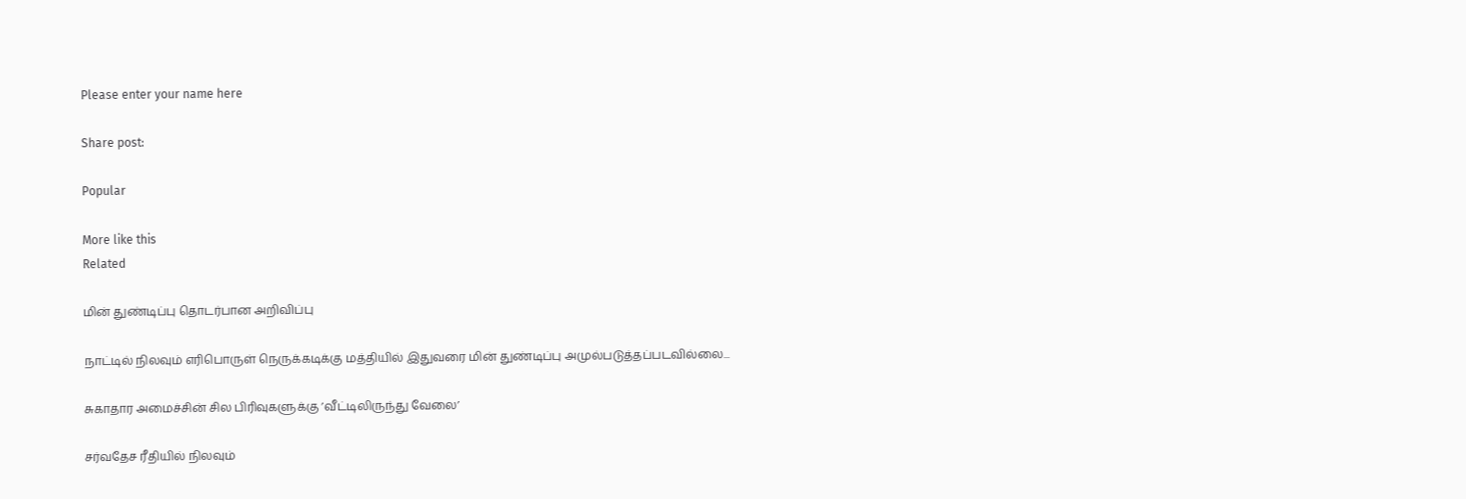Please enter your name here

Share post:

Popular

More like this
Related

மின் துண்டிப்பு தொட‌ர்பான அறிவிப்பு

நாட்டில் நிலவும் எரிபொருள் நெருக்கடிக்கு மத்தியில் இதுவரை மின் துண்டிப்பு அமுல்படுத்தப்படவில்லை...

சுகாதார அமைச்சின் சில பிரிவுகளுக்கு ’வீட்டிலிருந்து வேலை’

சர்வதேச ரீதியில் நிலவும்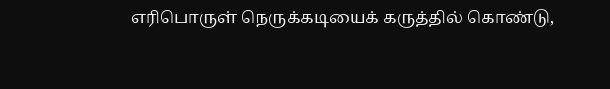எரிபொருள் நெருக்கடியைக் கருத்தில் கொண்டு,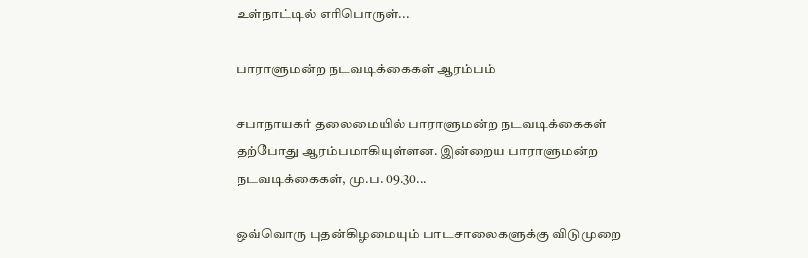உள்நாட்டில் எரிபொருள்...

பாராளுமன்ற நடவடிக்கைகள் ஆரம்பம்

சபாநாயகர் தலைமையில் பாராளுமன்ற நடவடிக்கைகள் தற்போது ஆரம்பமாகியுள்ளன. இன்றைய பாராளுமன்ற நடவடிக்கைகள், மு.ப. 09.30...

ஒவ்வொரு புதன்கிழமையும் பாடசாலைகளுக்கு விடுமுறை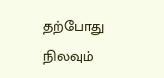தற்போது நிலவும்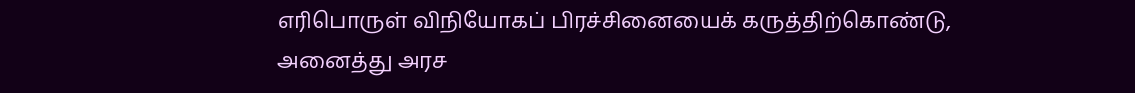எரிபொருள் விநியோகப் பிரச்சினையைக் கருத்திற்கொண்டு, அனைத்து அரச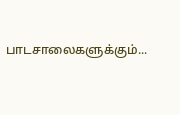பாடசாலைகளுக்கும்...